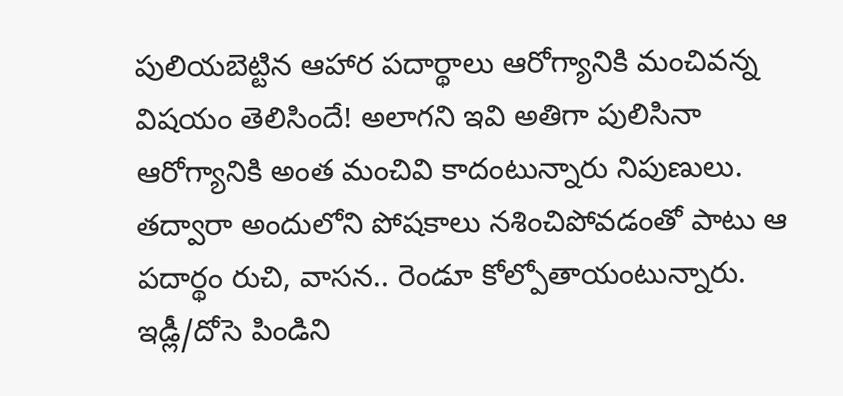పులియబెట్టిన ఆహార పదార్థాలు ఆరోగ్యానికి మంచివన్న విషయం తెలిసిందే! అలాగని ఇవి అతిగా పులిసినా ఆరోగ్యానికి అంత మంచివి కాదంటున్నారు నిపుణులు. తద్వారా అందులోని పోషకాలు నశించిపోవడంతో పాటు ఆ పదార్థం రుచి, వాసన.. రెండూ కోల్పోతాయంటున్నారు. ఇడ్లీ/దోసె పిండిని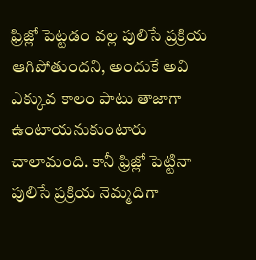ఫ్రిజ్లో పెట్టడం వల్ల పులిసే ప్రక్రియ ఆగిపోతుందని, అందుకే అవి ఎక్కువ కాలం పాటు తాజాగా ఉంటాయనుకుంటారు చాలామంది. కానీ ఫ్రిజ్లో పెట్టినా పులిసే ప్రక్రియ నెమ్మదిగా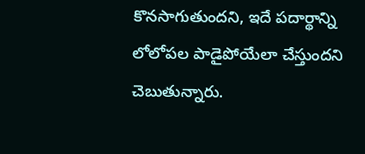కొనసాగుతుందని, ఇదే పదార్థాన్ని లోలోపల పాడైపోయేలా చేస్తుందని చెబుతున్నారు.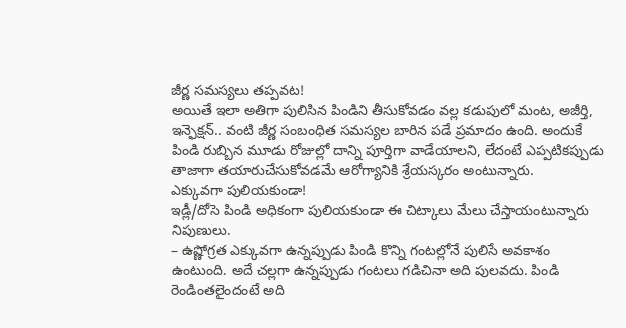జీర్ణ సమస్యలు తప్పవట!
అయితే ఇలా అతిగా పులిసిన పిండిని తీసుకోవడం వల్ల కడుపులో మంట, అజీర్తి, ఇన్ఫెక్షన్.. వంటి జీర్ణ సంబంధిత సమస్యల బారిన పడే ప్రమాదం ఉంది. అందుకే పిండి రుబ్బిన మూడు రోజుల్లో దాన్ని పూర్తిగా వాడేయాలని, లేదంటే ఎప్పటికప్పుడు తాజాగా తయారుచేసుకోవడమే ఆరోగ్యానికి శ్రేయస్కరం అంటున్నారు.
ఎక్కువగా పులియకుండా!
ఇడ్లీ/దోసె పిండి అధికంగా పులియకుండా ఈ చిట్కాలు మేలు చేస్తాయంటున్నారు నిపుణులు.
– ఉష్ణోగ్రత ఎక్కువగా ఉన్నప్పుడు పిండి కొన్ని గంటల్లోనే పులిసే అవకాశం ఉంటుంది. అదే చల్లగా ఉన్నప్పుడు గంటలు గడిచినా అది పులవదు. పిండి రెండింతలైందంటే అది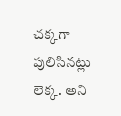చక్కగా పులిసినట్లు లెక్క. అని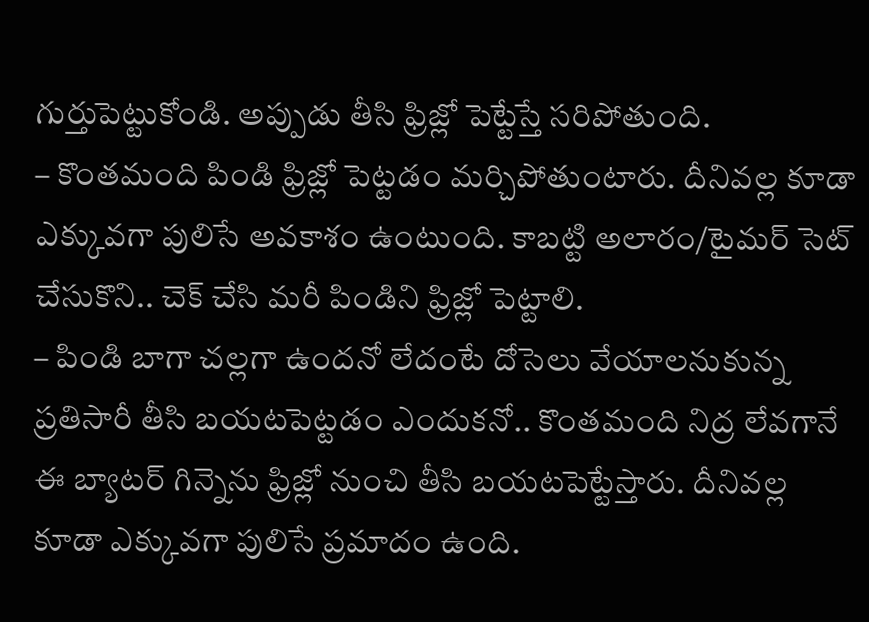గుర్తుపెట్టుకోండి. అప్పుడు తీసి ఫ్రిజ్లో పెట్టేస్తే సరిపోతుంది.
– కొంతమంది పిండి ఫ్రిజ్లో పెట్టడం మర్చిపోతుంటారు. దీనివల్ల కూడా ఎక్కువగా పులిసే అవకాశం ఉంటుంది. కాబట్టి అలారం/టైమర్ సెట్ చేసుకొని.. చెక్ చేసి మరీ పిండిని ఫ్రిజ్లో పెట్టాలి.
– పిండి బాగా చల్లగా ఉందనో లేదంటే దోసెలు వేయాలనుకున్న ప్రతిసారీ తీసి బయటపెట్టడం ఎందుకనో.. కొంతమంది నిద్ర లేవగానే ఈ బ్యాటర్ గిన్నెను ఫ్రిజ్లో నుంచి తీసి బయటపెట్టేస్తారు. దీనివల్ల కూడా ఎక్కువగా పులిసే ప్రమాదం ఉంది.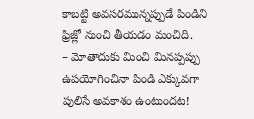కాబట్టి అవసరమున్నప్పుడే పిండిని ఫ్రిజ్లో నుంచి తీయడం మంచిది.
– మోతాదుకు మించి మినప్పప్పు ఉపయోగించినా పిండి ఎక్కువగా పులిసే అవకాశం ఉంటుందట!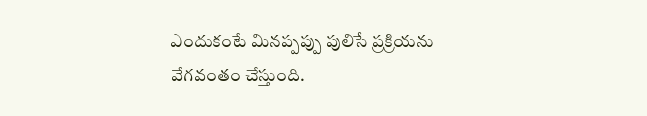ఎందుకంటే మినప్పప్పు పులిసే ప్రక్రియను వేగవంతం చేస్తుంది.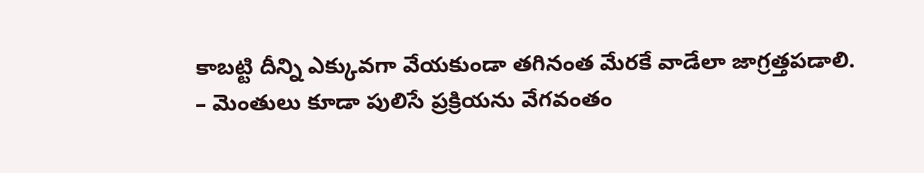కాబట్టి దీన్ని ఎక్కువగా వేయకుండా తగినంత మేరకే వాడేలా జాగ్రత్తపడాలి.
– మెంతులు కూడా పులిసే ప్రక్రియను వేగవంతం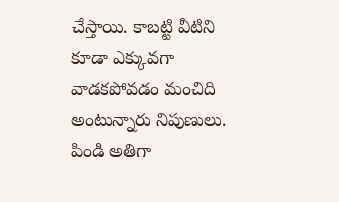చేస్తాయి. కాబట్టి వీటిని కూడా ఎక్కువగా వాడకపోవడం మంచిది అంటున్నారు నిపుణులు.
పిండి అతిగా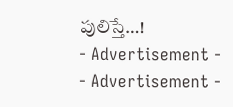పులిస్తే…!
- Advertisement -
- Advertisement -